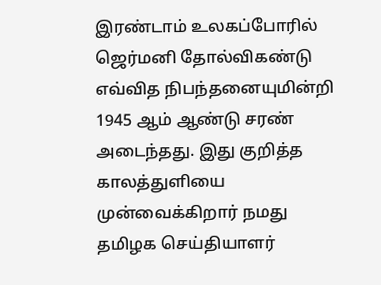இரண்டாம் உலகப்போரில் ஜெர்மனி தோல்விகண்டு எவ்வித நிபந்தனையுமின்றி 1945 ஆம் ஆண்டு சரண் அடைந்தது. இது குறித்த காலத்துளியை முன்வைக்கிறார் நமது தமிழக செய்தியாளர்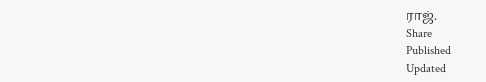ராஜ்.
Share
Published
Updated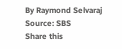By Raymond Selvaraj
Source: SBS
Share this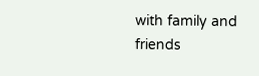with family and friends